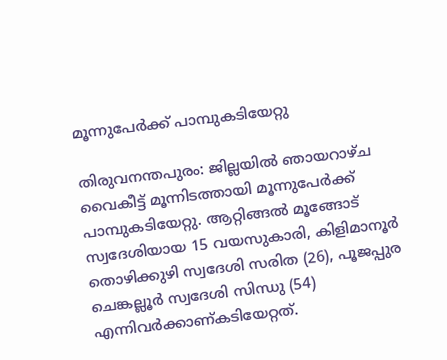മൂന്നുപേർക്ക് പാമ്പുകടിയേറ്റു

തിരുവനന്തപുരം: ജില്ലയിൽ ഞായറാഴ്ച വൈകീട്ട് മൂന്നിടത്തായി മൂന്നുപേർക്ക് പാമ്പുകടിയേറ്റു. ആറ്റിങ്ങൽ മൂങ്ങോട് സ്വദേശിയായ 15 വയസുകാരി, കിളിമാനൂർ തൊഴിക്കുഴി സ്വദേശി സരിത (26), പൂജപ്പുര ചെങ്കല്ലൂർ സ്വദേശി സിന്ധു (54) എന്നിവർക്കാണ്കടിയേറ്റത്.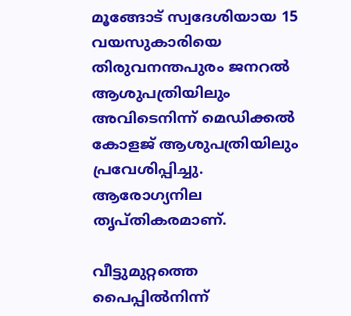മൂങ്ങോട് സ്വദേശിയായ 15 വയസുകാരിയെ തിരുവനന്തപുരം ജനറൽ ആശുപത്രിയിലും അവിടെനിന്ന് മെഡിക്കൽ കോളജ് ആശുപത്രിയിലും പ്രവേശിപ്പിച്ചു. ആരോഗ്യനില തൃപ്തികരമാണ്.

വീട്ടുമുറ്റത്തെ പൈപ്പിൽനിന്ന്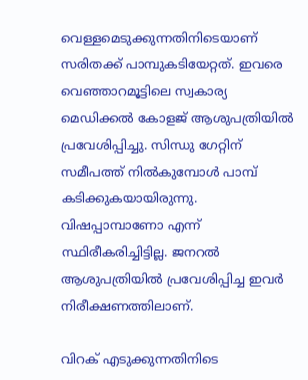വെള്ളമെടുക്കുന്നതിനിടെയാണ് സരിതക്ക് പാമ്പുകടിയേറ്റത്. ഇവരെ വെഞ്ഞാറമൂട്ടിലെ സ്വകാര്യ മെഡിക്കൽ കോളജ് ആശുപത്രിയിൽ പ്രവേശിപ്പിച്ചു. സിന്ധു ഗേറ്റിന് സമീപത്ത് നിൽകുമ്പോൾ പാമ്പ് കടിക്കുകയായിരുന്നു. വിഷപ്പാമ്പാണോ എന്ന് സ്ഥിരീകരിച്ചിട്ടില്ല. ജനറൽ ആശുപത്രിയിൽ പ്രവേശിപ്പിച്ച ഇവർ നിരീക്ഷണത്തിലാണ്.

വിറക് എടുക്കുന്നതിനിടെ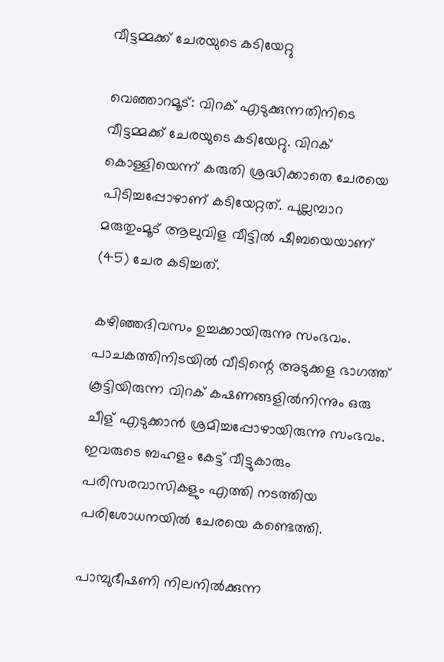വീട്ടമ്മക്ക് ചേരയുടെ കടിയേറ്റു

വെഞ്ഞാറമൂട്: വിറക് എടുക്കുന്നതിനിടെ വീട്ടമ്മക്ക് ചേരയുടെ കടിയേറ്റു. വിറക് കൊള്ളിയെന്ന് കരുതി ശ്രദ്ധിക്കാതെ ചേരയെ പിടിച്ചപ്പോഴാണ് കടിയേറ്റത്. പുല്ലമ്പാറ മരുതുംമൂട് ആലുവിള വീട്ടില്‍ ഷീബയെയാണ് (45) ചേര കടിച്ചത്.

കഴിഞ്ഞദിവസം ഉച്ചക്കായിരുന്നു സംഭവം. പാചകത്തിനിടയില്‍ വീടിന്റെ അടുക്കള ഭാഗത്ത് കൂട്ടിയിരുന്ന വിറക് കഷണങ്ങളില്‍നിന്നും ഒരു ചീള് എടുക്കാൻ ശ്രമിച്ചപ്പോഴായിരുന്നു സംഭവം. ഇവരുടെ ബഹളം കേട്ട് വീട്ടുകാരും പരിസരവാസികളും എത്തി നടത്തിയ പരിശോധനയില്‍ ചേരയെ കണ്ടെത്തി.

പാമ്പുഭീഷണി നിലനിൽക്കുന്ന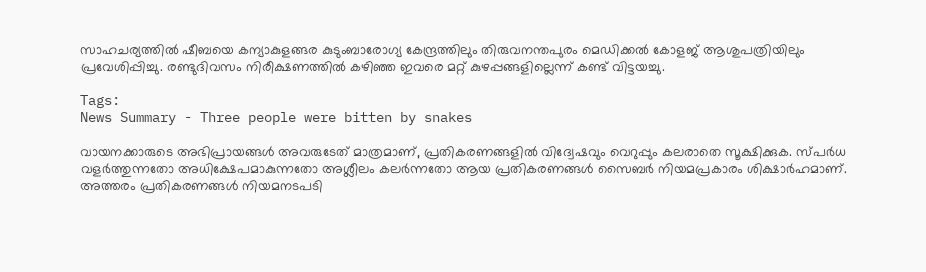സാഹചര്യത്തിൽ ഷീബയെ കന്യാകുളങ്ങര കുടുംബാരോഗ്യ കേന്ദ്രത്തിലും തിരുവനന്തപുരം മെഡിക്കല്‍ കോളജ് ആശുപത്രിയിലും പ്രവേശിപ്പിച്ചു. രണ്ടുദിവസം നിരീക്ഷണത്തില്‍ കഴിഞ്ഞ ഇവരെ മറ്റ് കുഴപ്പങ്ങളില്ലെന്ന് കണ്ട് വിട്ടയച്ചു.

Tags:
News Summary - Three people were bitten by snakes

വായനക്കാരുടെ അഭിപ്രായങ്ങള്‍ അവരുടേത് മാത്രമാണ്, പ്രതികരണങ്ങളിൽ വിദ്വേഷവും വെറുപ്പും കലരാതെ സൂക്ഷിക്കുക. സ്പർധ വളർത്തുന്നതോ അധിക്ഷേപമാകുന്നതോ അശ്ലീലം കലർന്നതോ ആയ പ്രതികരണങ്ങൾ സൈബർ നിയമപ്രകാരം ശിക്ഷാർഹമാണ്. അത്തരം പ്രതികരണങ്ങൾ നിയമനടപടി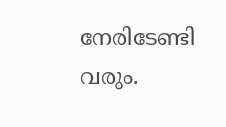നേരിടേണ്ടി വരും.